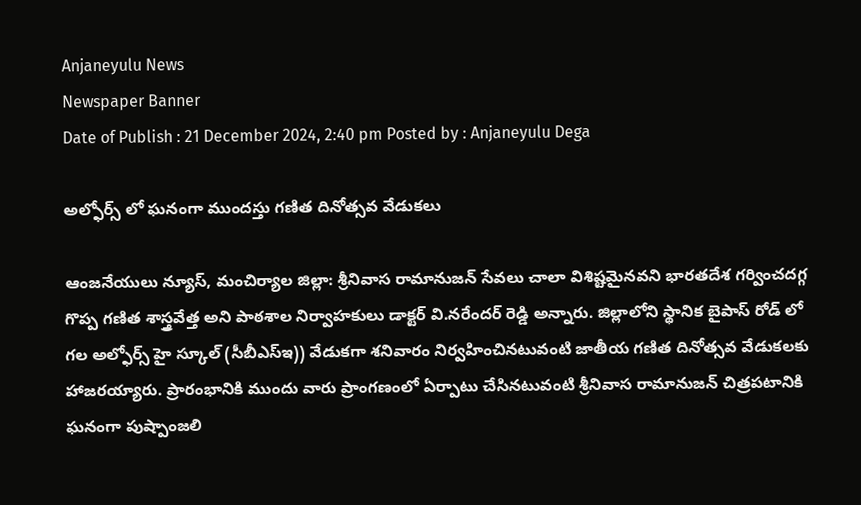Anjaneyulu News
Newspaper Banner
Date of Publish : 21 December 2024, 2:40 pm Posted by : Anjaneyulu Dega

అల్ఫోర్స్ లో ఘనంగా ముందస్తు గణిత దినోత్సవ వేడుకలు

ఆంజనేయులు న్యూస్, మంచిర్యాల జిల్లా: శ్రీనివాస రామానుజన్ సేవలు చాలా విశిష్టమైనవని భారతదేశ గర్వించదగ్గ గొప్ప గణిత శాస్త్రవేత్త అని పాఠశాల నిర్వాహకులు డాక్టర్ వి.నరేందర్ రెడ్డి అన్నారు. జిల్లాలోని స్థానిక బైపాస్ రోడ్ లో గల అల్ఫోర్స్ హై స్కూల్ (సీబీఎస్ఇ)) వేడుకగా శనివారం నిర్వహించినటువంటి జాతీయ గణిత దినోత్సవ వేడుకలకు హాజరయ్యారు. ప్రారంభానికి ముందు వారు ప్రాంగణంలో ఏర్పాటు చేసినటువంటి శ్రీనివాస రామానుజన్ చిత్రపటానికి ఘనంగా పుష్పాంజలి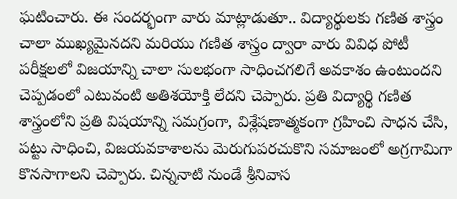ఘటించారు‌. ఈ సందర్భంగా వారు మాట్లాడుతూ.. విద్యార్థులకు గణిత శాస్త్రం చాలా ముఖ్యమైనదని మరియు గణిత శాస్త్రం ద్వారా వారు వివిధ పోటీ పరీక్షలలో విజయాన్ని చాలా సులభంగా సాధించగలిగే అవకాశం ఉంటుందని చెప్పడంలో ఎటువంటి అతిశయోక్తి లేదని చెప్పారు. ప్రతి విద్యార్థి గణిత శాస్త్రంలోని ప్రతి విషయాన్ని సమగ్రంగా, విశ్లేషణాత్మకంగా గ్రహించి సాధన చేసి, పట్టు సాధించి, విజయవకాశాలను మెరుగుపరచుకొని సమాజంలో అగ్రగామిగా కొనసాగాలని చెప్పారు. చిన్ననాటి నుండే శ్రీనివాస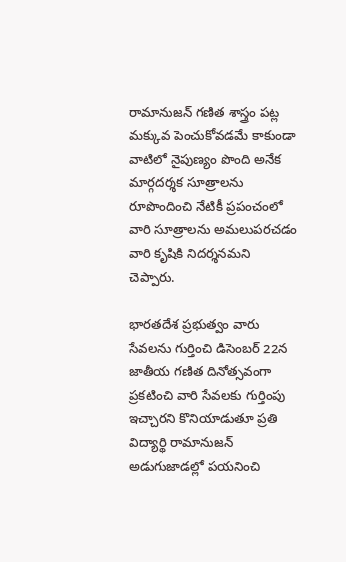రామానుజన్ గణిత శాస్త్రం పట్ల మక్కువ పెంచుకోవడమే కాకుండా వాటిలో నైపుణ్యం పొంది అనేక మార్గదర్శక సూత్రాలను రూపొందించి నేటికీ ప్రపంచంలో వారి సూత్రాలను అమలుపరచడం వారి కృషికి నిదర్శనమని చెప్పారు‌.

భారతదేశ ప్రభుత్వం వారు సేవలను గుర్తించి డిసెంబర్ 22న జాతీయ గణిత దినోత్సవంగా ప్రకటించి వారి సేవలకు గుర్తింపు ఇచ్చారని కొనియాడుతూ ప్రతి విద్యార్థి రామానుజన్ అడుగుజాడల్లో పయనించి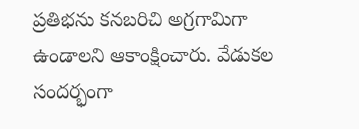ప్రతిభను కనబరిచి అగ్రగామిగా ఉండాలని ఆకాంక్షించారు‌. వేడుకల సందర్భంగా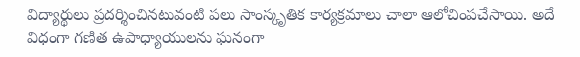విద్యార్థులు ప్రదర్శించినటువంటి పలు సాంస్కృతిక కార్యక్రమాలు చాలా ఆలోచింపచేసాయి. అదే విధంగా గణిత ఉపాధ్యాయులను ఘనంగా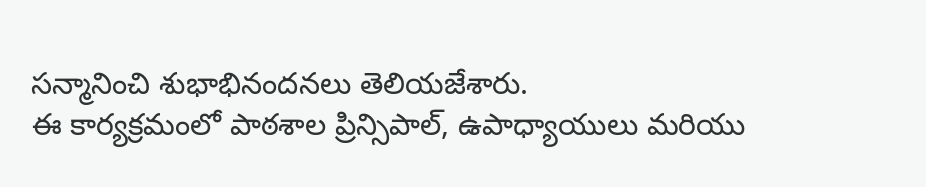సన్మానించి శుభాభినందనలు తెలియజేశారు.
ఈ కార్యక్రమంలో పాఠశాల ప్రిన్సిపాల్, ఉపాధ్యాయులు మరియు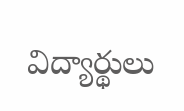విద్యార్థులు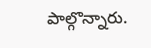పాల్గొన్నారు.